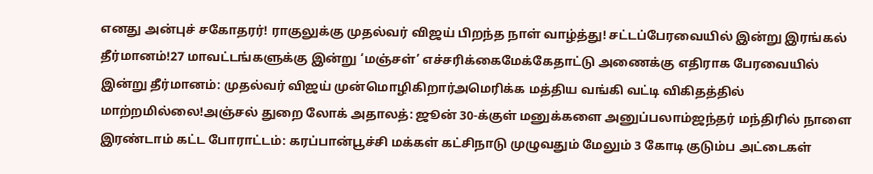எனது அன்புச் சகோதரர்! ராகுலுக்கு முதல்வர் விஜய் பிறந்த நாள் வாழ்த்து! சட்டப்பேரவையில் இன்று இரங்கல் தீர்மானம்!27 மாவட்டங்களுக்கு இன்று ‘மஞ்சள்’ எச்சரிக்கைமேக்கேதாட்டு அணைக்கு எதிராக பேரவையில் இன்று தீர்மானம்: முதல்வர் விஜய் முன்மொழிகிறார்அமெரிக்க மத்திய வங்கி வட்டி விகிதத்தில் மாற்றமில்லை!அஞ்சல் துறை லோக் அதாலத்: ஜூன் 30-க்குள் மனுக்களை அனுப்பலாம்ஜந்தர் மந்திரில் நாளை இரண்டாம் கட்ட போராட்டம்: கரப்பான்பூச்சி மக்கள் கட்சிநாடு முழுவதும் மேலும் 3 கோடி குடும்ப அட்டைகள்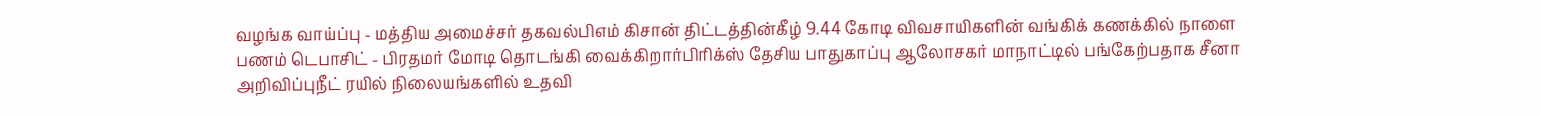வழங்க வாய்ப்பு - மத்திய அமைச்சர் தகவல்பிஎம் கிசான் திட்டத்தின்கீழ் 9.44 கோடி விவசாயிகளின் வங்கிக் கணக்கில் நாளை பணம் டெபாசிட் - பிரதமர் மோடி தொடங்கி வைக்கிறார்பிரிக்ஸ் தேசிய பாதுகாப்பு ஆலோசகர் மாநாட்டில் பங்கேற்பதாக சீனா அறிவிப்புநீட் ரயில் நிலையங்களில் உதவி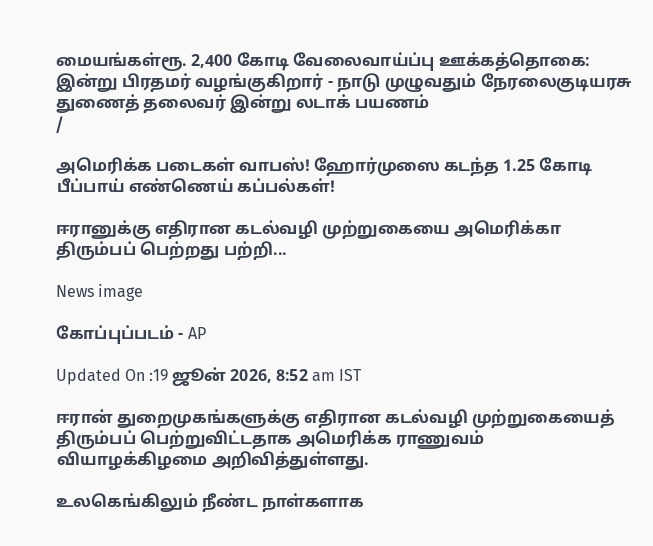மையங்கள்ரூ. 2,400 கோடி வேலைவாய்ப்பு ஊக்கத்தொகை: இன்று பிரதமர் வழங்குகிறார் - நாடு முழுவதும் நேரலைகுடியரசு துணைத் தலைவர் இன்று லடாக் பயணம்
/

அமெரிக்க படைகள் வாபஸ்! ஹோர்முஸை கடந்த 1.25 கோடி பீப்பாய் எண்ணெய் கப்பல்கள்!

ஈரானுக்கு எதிரான கடல்வழி முற்றுகையை அமெரிக்கா திரும்பப் பெற்றது பற்றி...

News image

கோப்புப்படம் - AP

Updated On :19 ஜூன் 2026, 8:52 am IST

ஈரான் துறைமுகங்களுக்கு எதிரான கடல்வழி முற்றுகையைத் திரும்பப் பெற்றுவிட்டதாக அமெரிக்க ராணுவம் வியாழக்கிழமை அறிவித்துள்ளது.

உலகெங்கிலும் நீண்ட நாள்களாக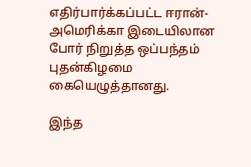எதிர்பார்க்கப்பட்ட ஈரான்-அமெரிக்கா இடையிலான போர் நிறுத்த ஒப்பந்தம் புதன்கிழமை கையெழுத்தானது.

இந்த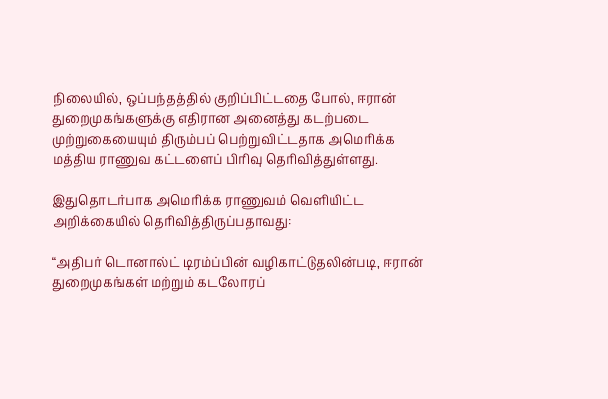நிலையில், ஒப்பந்தத்தில் குறிப்பிட்டதை போல், ஈரான் துறைமுகங்களுக்கு எதிரான அனைத்து கடற்படை முற்றுகையையும் திரும்பப் பெற்றுவிட்டதாக அமெரிக்க மத்திய ராணுவ கட்டளைப் பிரிவு தெரிவித்துள்ளது.

இதுதொடர்பாக அமெரிக்க ராணுவம் வெளியிட்ட அறிக்கையில் தெரிவித்திருப்பதாவது:

“அதிபர் டொனால்ட் டிரம்ப்பின் வழிகாட்டுதலின்படி, ஈரான் துறைமுகங்கள் மற்றும் கடலோரப்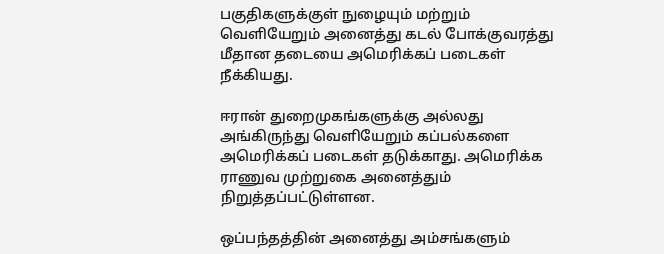பகுதிகளுக்குள் நுழையும் மற்றும் வெளியேறும் அனைத்து கடல் போக்குவரத்து மீதான தடையை அமெரிக்கப் படைகள் நீக்கியது.

ஈரான் துறைமுகங்களுக்கு அல்லது அங்கிருந்து வெளியேறும் கப்பல்களை அமெரிக்கப் படைகள் தடுக்காது. அமெரிக்க ராணுவ முற்றுகை அனைத்தும் நிறுத்தப்பட்டுள்ளன.

ஒப்பந்தத்தின் அனைத்து அம்சங்களும்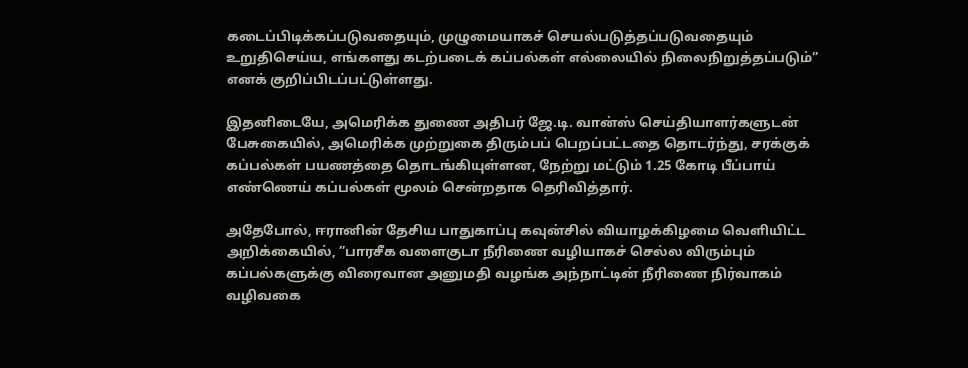கடைப்பிடிக்கப்படுவதையும், முழுமையாகச் செயல்படுத்தப்படுவதையும் உறுதிசெய்ய, எங்களது கடற்படைக் கப்பல்கள் எல்லையில் நிலைநிறுத்தப்படும்” எனக் குறிப்பிடப்பட்டுள்ளது.

இதனிடையே, அமெரிக்க துணை அதிபர் ஜே.டி. வான்ஸ் செய்தியாளர்களுடன் பேசுகையில், அமெரிக்க முற்றுகை திரும்பப் பெறப்பட்டதை தொடர்ந்து, சரக்குக் கப்பல்கள் பயணத்தை தொடங்கியுள்ளன, நேற்று மட்டும் 1.25 கோடி பீப்பாய் எண்ணெய் கப்பல்கள் மூலம் சென்றதாக தெரிவித்தார்.

அதேபோல், ஈரானின் தேசிய பாதுகாப்பு கவுன்சில் வியாழக்கிழமை வெளியிட்ட அறிக்கையில், ”பாரசீக வளைகுடா நீரிணை வழியாகச் செல்ல விரும்பும் கப்பல்களுக்கு விரைவான அனுமதி வழங்க அந்நாட்டின் நீரிணை நிர்வாகம் வழிவகை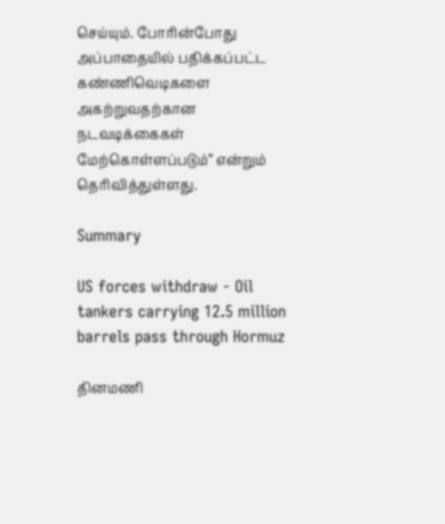செய்யும். போரின்போது அப்பாதையில் பதிக்கப்பட்ட கண்ணிவெடிகளை அகற்றுவதற்கான நடவடிக்கைகள் மேற்கொள்ளப்படும்” என்றும் தெரிவித்துள்ளது.

Summary

US forces withdraw - Oil tankers carrying 12.5 million barrels pass through Hormuz

தினமணி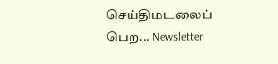செய்திமடலைப் பெற... Newsletter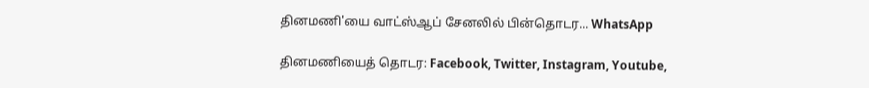தினமணி'யை வாட்ஸ்ஆப் சேனலில் பின்தொடர... WhatsApp

தினமணியைத் தொடர: Facebook, Twitter, Instagram, Youtube,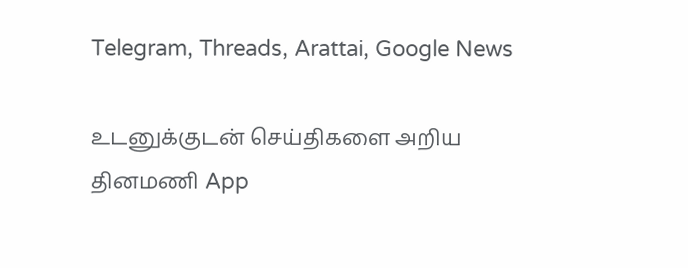Telegram, Threads, Arattai, Google News

உடனுக்குடன் செய்திகளை அறிய தினமணி App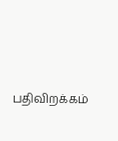பதிவிறக்கம்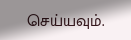செய்யவும்.